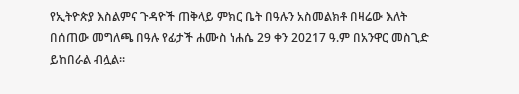የኢትዮጵያ እስልምና ጉዳዮች ጠቅላይ ምክር ቤት በዓሉን አስመልክቶ በዛሬው እለት በሰጠው መግለጫ በዓሉ የፊታች ሐሙስ ነሐሴ 29 ቀን 20217 ዓ.ም በአንዋር መስጊድ ይከበራል ብሏል።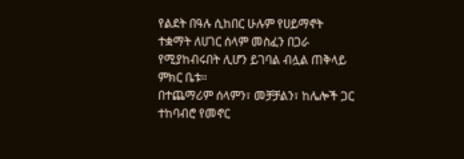የልደት በዓሉ ሲከበር ሁሉም የሀይማኖት ተቋማት ለሀገር ሰላም መስፈን በጋራ የሚያከብሩበት ሊሆን ይገባል ብሏል ጠቅላይ ምክር ቤቱ።
በተጨማሪም ሰላምን፣ መቻቻልን፣ ከሌሎች ጋር ተከባብሮ የመኖር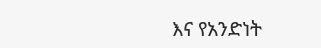እና የአንድነት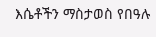እሴቶችን ማስታወስ የበዓሉ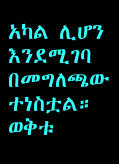አካል ሊሆን እንደሚገባ በመግለጫው ተነስቷል።
ወቅቱ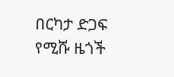በርካታ ድጋፍ የሚሹ ዜጎች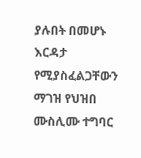ያሉበት በመሆኑ እርዳታ የሚያስፈልጋቸውን ማገዝ የህዝበ ሙስሊሙ ተግባር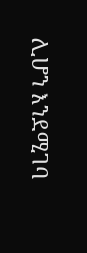ሊሆን እንደሚገባ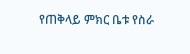የጠቅላይ ምክር ቤቱ የስራ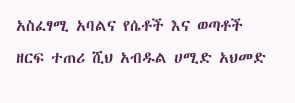አስፈፃሚ አባልና የሴቶች እና ወጣቶች ዘርፍ ተጠሪ ሺህ አብዱል ሀሚድ አህመድ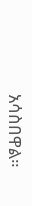አሳስበዋል።